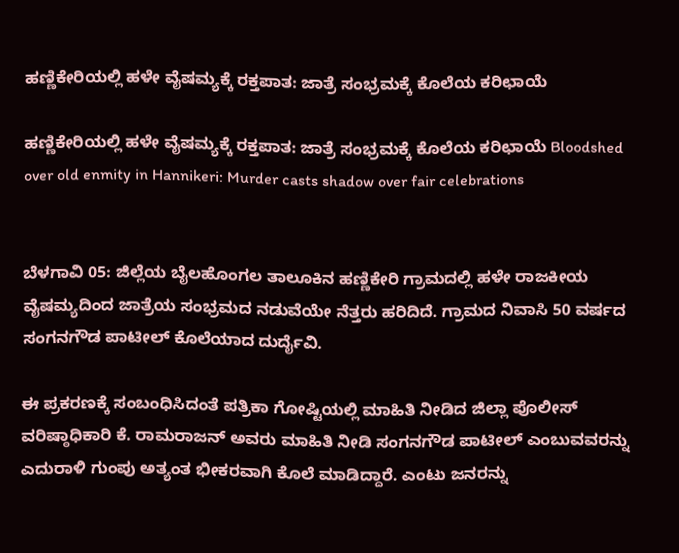ಹಣ್ಣಿಕೇರಿಯಲ್ಲಿ ಹಳೇ ವೈಷಮ್ಯಕ್ಕೆ ರಕ್ತಪಾತ: ಜಾತ್ರೆ ಸಂಭ್ರಮಕ್ಕೆ ಕೊಲೆಯ ಕರಿಛಾಯೆ

ಹಣ್ಣಿಕೇರಿಯಲ್ಲಿ ಹಳೇ ವೈಷಮ್ಯಕ್ಕೆ ರಕ್ತಪಾತ: ಜಾತ್ರೆ ಸಂಭ್ರಮಕ್ಕೆ ಕೊಲೆಯ ಕರಿಛಾಯೆ Bloodshed over old enmity in Hannikeri: Murder casts shadow over fair celebrations


ಬೆಳಗಾವಿ 05: ಜಿಲ್ಲೆಯ ಬೈಲಹೊಂಗಲ ತಾಲೂಕಿನ ಹಣ್ಣಿಕೇರಿ ಗ್ರಾಮದಲ್ಲಿ ಹಳೇ ರಾಜಕೀಯ ವೈಷಮ್ಯದಿಂದ ಜಾತ್ರೆಯ ಸಂಭ್ರಮದ ನಡುವೆಯೇ ನೆತ್ತರು ಹರಿದಿದೆ. ಗ್ರಾಮದ ನಿವಾಸಿ 50 ವರ್ಷದ ಸಂಗನಗೌಡ ಪಾಟೀಲ್ ಕೊಲೆಯಾದ ದುರ್ದೈವಿ.

ಈ ಪ್ರಕರಣಕ್ಕೆ ಸಂಬಂಧಿಸಿದಂತೆ ಪತ್ರಿಕಾ ಗೋಷ್ಟಿಯಲ್ಲಿ ಮಾಹಿತಿ ನೀಡಿದ ಜಿಲ್ಲಾ ಪೊಲೀಸ್ ವರಿಷ್ಠಾಧಿಕಾರಿ ಕೆ. ರಾಮರಾಜನ್ ಅವರು ಮಾಹಿತಿ ನೀಡಿ ಸಂಗನಗೌಡ ಪಾಟೀಲ್ ಎಂಬುವವರನ್ನು ಎದುರಾಳಿ ಗುಂಪು ಅತ್ಯಂತ ಭೀಕರವಾಗಿ ಕೊಲೆ ಮಾಡಿದ್ದಾರೆ. ಎಂಟು ಜನರನ್ನು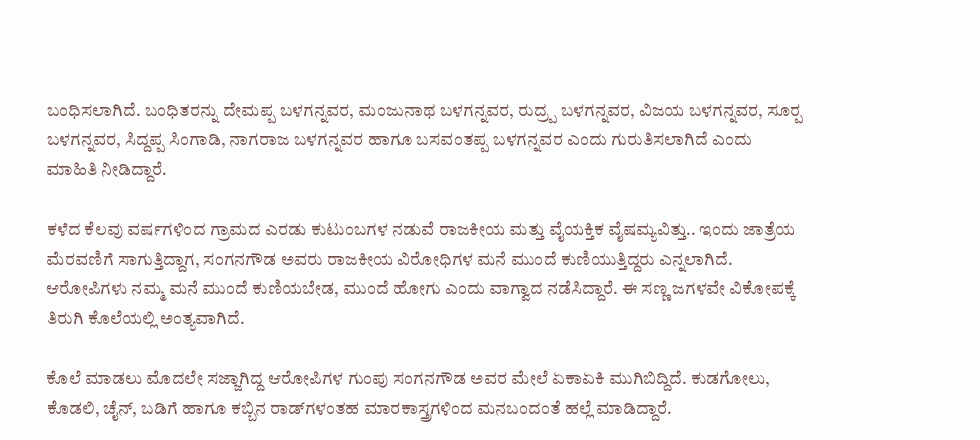ಬಂಧಿಸಲಾಗಿದೆ. ಬಂಧಿತರನ್ನು ದೇಮಪ್ಪ ಬಳಗನ್ನವರ, ಮಂಜುನಾಥ ಬಳಗನ್ನವರ, ರುದ್ರ‍್ಪ ಬಳಗನ್ನವರ, ವಿಜಯ ಬಳಗನ್ನವರ, ಸೂರ‍್ಪ ಬಳಗನ್ನವರ, ಸಿದ್ದಪ್ಪ ಸಿಂಗಾಡಿ, ನಾಗರಾಜ ಬಳಗನ್ನವರ ಹಾಗೂ ಬಸವಂತಪ್ಪ ಬಳಗನ್ನವರ ಎಂದು ಗುರುತಿಸಲಾಗಿದೆ ಎಂದು ಮಾಹಿತಿ ನೀಡಿದ್ದಾರೆ.

ಕಳೆದ ಕೆಲವು ವರ್ಷಗಳಿಂದ ಗ್ರಾಮದ ಎರಡು ಕುಟುಂಬಗಳ ನಡುವೆ ರಾಜಕೀಯ ಮತ್ತು ವೈಯಕ್ತಿಕ ವೈಷಮ್ಯವಿತ್ತು.. ಇಂದು ಜಾತ್ರೆಯ ಮೆರವಣಿಗೆ ಸಾಗುತ್ತಿದ್ದಾಗ, ಸಂಗನಗೌಡ ಅವರು ರಾಜಕೀಯ ವಿರೋಧಿಗಳ ಮನೆ ಮುಂದೆ ಕುಣಿಯುತ್ತಿದ್ದರು ಎನ್ನಲಾಗಿದೆ. ಆರೋಪಿಗಳು ನಮ್ಮ ಮನೆ ಮುಂದೆ ಕುಣಿಯಬೇಡ, ಮುಂದೆ ಹೋಗು ಎಂದು ವಾಗ್ವಾದ ನಡೆಸಿದ್ದಾರೆ. ಈ ಸಣ್ಣ ಜಗಳವೇ ವಿಕೋಪಕ್ಕೆ ತಿರುಗಿ ಕೊಲೆಯಲ್ಲಿ ಅಂತ್ಯವಾಗಿದೆ.

ಕೊಲೆ ಮಾಡಲು ಮೊದಲೇ ಸಜ್ಜಾಗಿದ್ದ ಆರೋಪಿಗಳ ಗುಂಪು ಸಂಗನಗೌಡ ಅವರ ಮೇಲೆ ಏಕಾಏಕಿ ಮುಗಿಬಿದ್ದಿದೆ. ಕುಡಗೋಲು, ಕೊಡಲಿ, ಚೈನ್, ಬಡಿಗೆ ಹಾಗೂ ಕಬ್ಬಿನ ರಾಡ್‌ಗಳಂತಹ ಮಾರಕಾಸ್ತ್ರಗಳಿಂದ ಮನಬಂದಂತೆ ಹಲ್ಲೆ ಮಾಡಿದ್ದಾರೆ.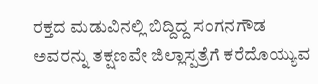ರಕ್ತದ ಮಡುವಿನಲ್ಲಿ ಬಿದ್ದಿದ್ದ ಸಂಗನಗೌಡ ಅವರನ್ನು ತಕ್ಷಣವೇ ಜಿಲ್ಲಾಸ್ಪತ್ರೆಗೆ ಕರೆದೊಯ್ಯುವ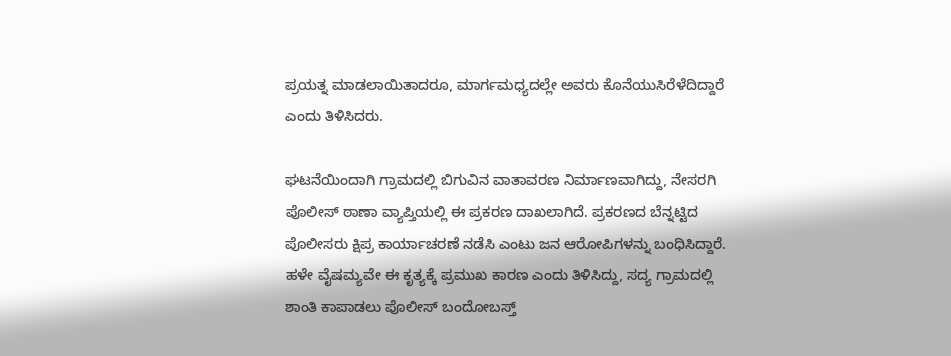ಪ್ರಯತ್ನ ಮಾಡಲಾಯಿತಾದರೂ, ಮಾರ್ಗಮಧ್ಯದಲ್ಲೇ ಅವರು ಕೊನೆಯುಸಿರೆಳೆದಿದ್ದಾರೆ ಎಂದು ತಿಳಿಸಿದರು.

ಘಟನೆಯಿಂದಾಗಿ ಗ್ರಾಮದಲ್ಲಿ ಬಿಗುವಿನ ವಾತಾವರಣ ನಿರ್ಮಾಣವಾಗಿದ್ದು, ನೇಸರಗಿ ಪೊಲೀಸ್ ಠಾಣಾ ವ್ಯಾಪ್ತಿಯಲ್ಲಿ ಈ ಪ್ರಕರಣ ದಾಖಲಾಗಿದೆ. ಪ್ರಕರಣದ ಬೆನ್ನಟ್ಟಿದ ಪೊಲೀಸರು ಕ್ಷಿಪ್ರ ಕಾರ್ಯಾಚರಣೆ ನಡೆಸಿ ಎಂಟು ಜನ ಆರೋಪಿಗಳನ್ನು ಬಂಧಿಸಿದ್ದಾರೆ. ಹಳೇ ವೈಷಮ್ಯವೇ ಈ ಕೃತ್ಯಕ್ಕೆ ಪ್ರಮುಖ ಕಾರಣ ಎಂದು ತಿಳಿಸಿದ್ದು, ಸದ್ಯ ಗ್ರಾಮದಲ್ಲಿ ಶಾಂತಿ ಕಾಪಾಡಲು ಪೊಲೀಸ್ ಬಂದೋಬಸ್ತ್‌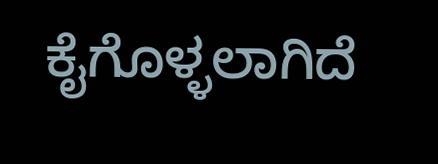ಕೈಗೊಳ್ಳಲಾಗಿದೆ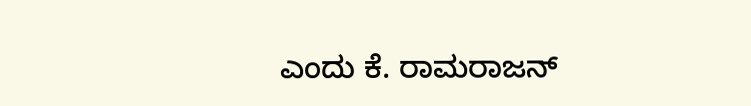ಎಂದು ಕೆ. ರಾಮರಾಜನ್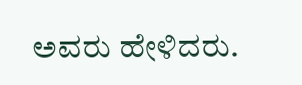ಅವರು ಹೇಳಿದರು.